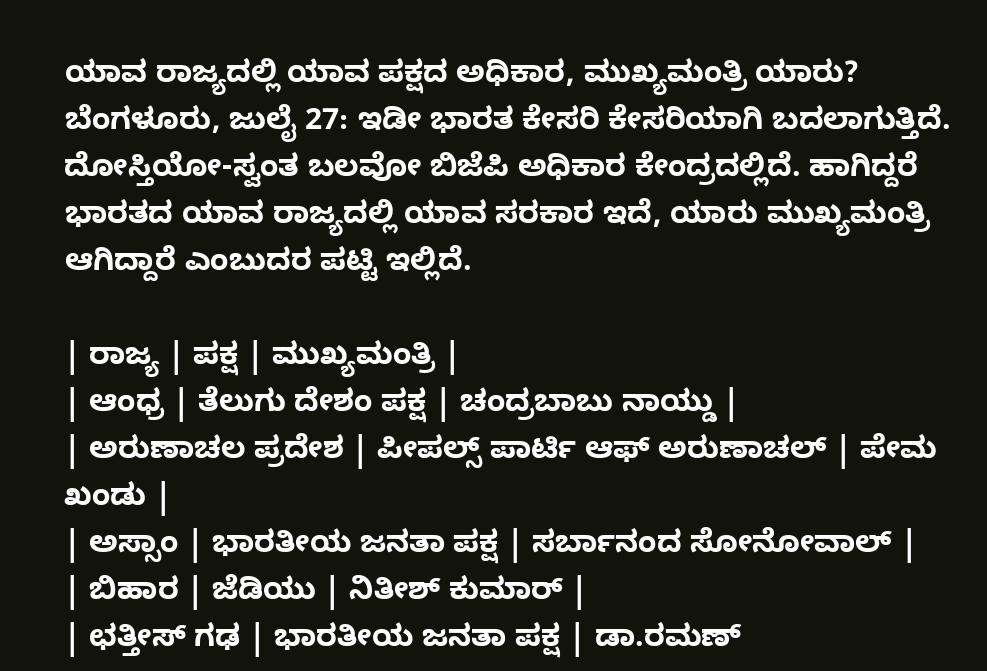ಯಾವ ರಾಜ್ಯದಲ್ಲಿ ಯಾವ ಪಕ್ಷದ ಅಧಿಕಾರ, ಮುಖ್ಯಮಂತ್ರಿ ಯಾರು?
ಬೆಂಗಳೂರು, ಜುಲೈ 27: ಇಡೀ ಭಾರತ ಕೇಸರಿ ಕೇಸರಿಯಾಗಿ ಬದಲಾಗುತ್ತಿದೆ. ದೋಸ್ತಿಯೋ-ಸ್ವಂತ ಬಲವೋ ಬಿಜೆಪಿ ಅಧಿಕಾರ ಕೇಂದ್ರದಲ್ಲಿದೆ. ಹಾಗಿದ್ದರೆ ಭಾರತದ ಯಾವ ರಾಜ್ಯದಲ್ಲಿ ಯಾವ ಸರಕಾರ ಇದೆ, ಯಾರು ಮುಖ್ಯಮಂತ್ರಿ ಆಗಿದ್ದಾರೆ ಎಂಬುದರ ಪಟ್ಟಿ ಇಲ್ಲಿದೆ.

| ರಾಜ್ಯ | ಪಕ್ಷ | ಮುಖ್ಯಮಂತ್ರಿ |
| ಆಂಧ್ರ | ತೆಲುಗು ದೇಶಂ ಪಕ್ಷ | ಚಂದ್ರಬಾಬು ನಾಯ್ಡು |
| ಅರುಣಾಚಲ ಪ್ರದೇಶ | ಪೀಪಲ್ಸ್ ಪಾರ್ಟಿ ಆಫ್ ಅರುಣಾಚಲ್ | ಪೇಮ ಖಂಡು |
| ಅಸ್ಸಾಂ | ಭಾರತೀಯ ಜನತಾ ಪಕ್ಷ | ಸರ್ಬಾನಂದ ಸೋನೋವಾಲ್ |
| ಬಿಹಾರ | ಜೆಡಿಯು | ನಿತೀಶ್ ಕುಮಾರ್ |
| ಛತ್ತೀಸ್ ಗಢ | ಭಾರತೀಯ ಜನತಾ ಪಕ್ಷ | ಡಾ.ರಮಣ್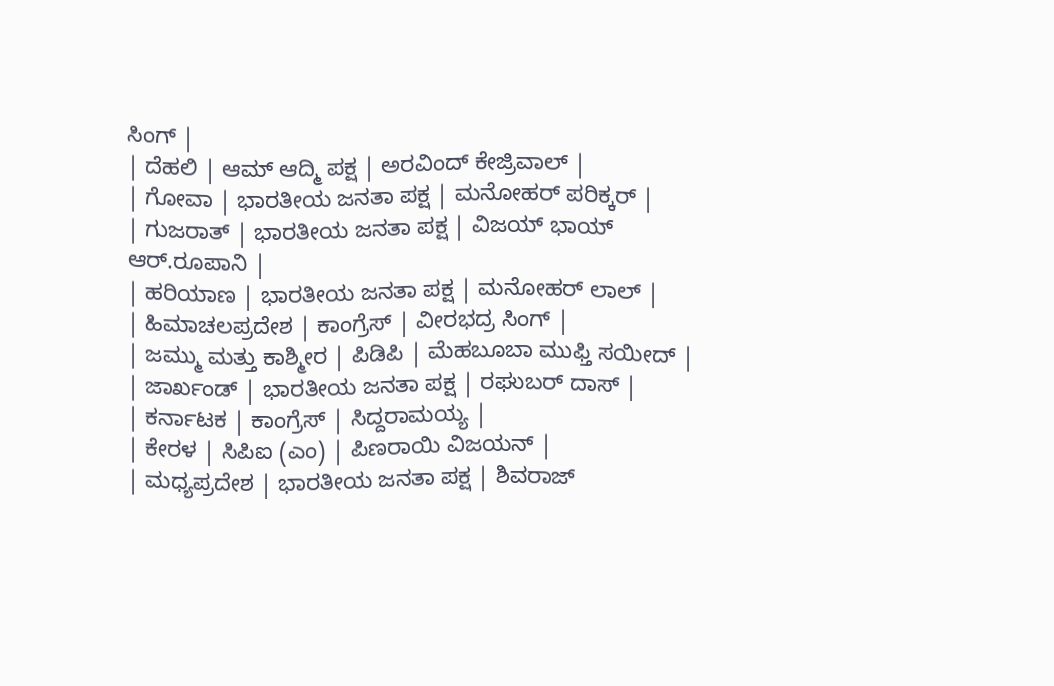ಸಿಂಗ್ |
| ದೆಹಲಿ | ಆಮ್ ಆದ್ಮಿ ಪಕ್ಷ | ಅರವಿಂದ್ ಕೇಜ್ರಿವಾಲ್ |
| ಗೋವಾ | ಭಾರತೀಯ ಜನತಾ ಪಕ್ಷ | ಮನೋಹರ್ ಪರಿಕ್ಕರ್ |
| ಗುಜರಾತ್ | ಭಾರತೀಯ ಜನತಾ ಪಕ್ಷ | ವಿಜಯ್ ಭಾಯ್ ಆರ್.ರೂಪಾನಿ |
| ಹರಿಯಾಣ | ಭಾರತೀಯ ಜನತಾ ಪಕ್ಷ | ಮನೋಹರ್ ಲಾಲ್ |
| ಹಿಮಾಚಲಪ್ರದೇಶ | ಕಾಂಗ್ರೆಸ್ | ವೀರಭದ್ರ ಸಿಂಗ್ |
| ಜಮ್ಮು ಮತ್ತು ಕಾಶ್ಮೀರ | ಪಿಡಿಪಿ | ಮೆಹಬೂಬಾ ಮುಫ್ತಿ ಸಯೀದ್ |
| ಜಾರ್ಖಂಡ್ | ಭಾರತೀಯ ಜನತಾ ಪಕ್ಷ | ರಘುಬರ್ ದಾಸ್ |
| ಕರ್ನಾಟಕ | ಕಾಂಗ್ರೆಸ್ | ಸಿದ್ದರಾಮಯ್ಯ |
| ಕೇರಳ | ಸಿಪಿಐ (ಎಂ) | ಪಿಣರಾಯಿ ವಿಜಯನ್ |
| ಮಧ್ಯಪ್ರದೇಶ | ಭಾರತೀಯ ಜನತಾ ಪಕ್ಷ | ಶಿವರಾಜ್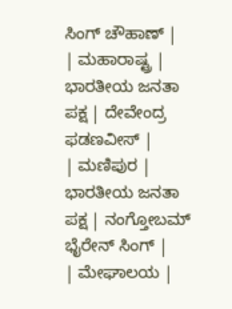ಸಿಂಗ್ ಚೌಹಾಣ್ |
| ಮಹಾರಾಷ್ಟ್ರ | ಭಾರತೀಯ ಜನತಾ ಪಕ್ಷ | ದೇವೇಂದ್ರ ಫಡಣವೀಸ್ |
| ಮಣಿಪುರ | ಭಾರತೀಯ ಜನತಾ ಪಕ್ಷ | ನಂಗ್ತೋಬಮ್ ಭೈರೇನ್ ಸಿಂಗ್ |
| ಮೇಘಾಲಯ |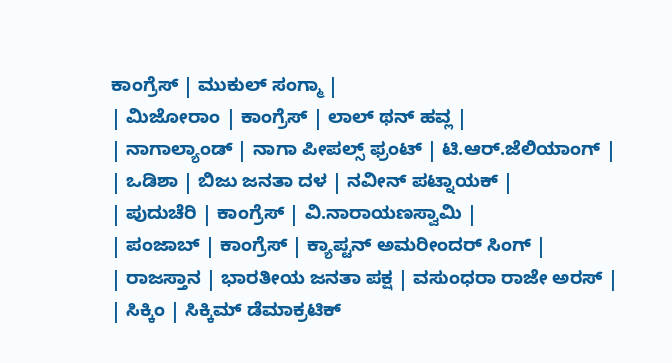ಕಾಂಗ್ರೆಸ್ | ಮುಕುಲ್ ಸಂಗ್ಮಾ |
| ಮಿಜೋರಾಂ | ಕಾಂಗ್ರೆಸ್ | ಲಾಲ್ ಥನ್ ಹವ್ಲ |
| ನಾಗಾಲ್ಯಾಂಡ್ | ನಾಗಾ ಪೀಪಲ್ಸ್ ಫ್ರಂಟ್ | ಟಿ.ಆರ್.ಜೆಲಿಯಾಂಗ್ |
| ಒಡಿಶಾ | ಬಿಜು ಜನತಾ ದಳ | ನವೀನ್ ಪಟ್ನಾಯಕ್ |
| ಪುದುಚೆರಿ | ಕಾಂಗ್ರೆಸ್ | ವಿ.ನಾರಾಯಣಸ್ವಾಮಿ |
| ಪಂಜಾಬ್ | ಕಾಂಗ್ರೆಸ್ | ಕ್ಯಾಪ್ಟನ್ ಅಮರೀಂದರ್ ಸಿಂಗ್ |
| ರಾಜಸ್ತಾನ | ಭಾರತೀಯ ಜನತಾ ಪಕ್ಷ | ವಸುಂಧರಾ ರಾಜೇ ಅರಸ್ |
| ಸಿಕ್ಕಿಂ | ಸಿಕ್ಕಿಮ್ ಡೆಮಾಕ್ರಟಿಕ್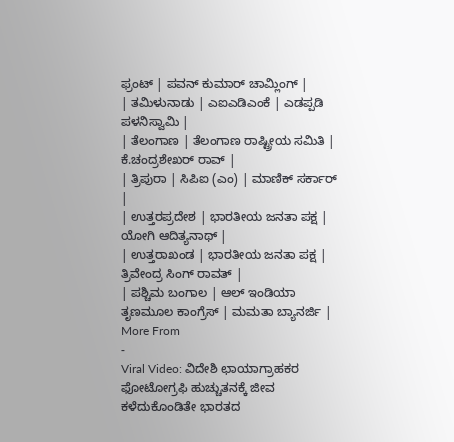ಫ್ರಂಟ್ | ಪವನ್ ಕುಮಾರ್ ಚಾಮ್ಲಿಂಗ್ |
| ತಮಿಳುನಾಡು | ಎಐಎಡಿಎಂಕೆ | ಎಡಪ್ಪಡಿ ಪಳನಿಸ್ವಾಮಿ |
| ತೆಲಂಗಾಣ | ತೆಲಂಗಾಣ ರಾಷ್ಟ್ರೀಯ ಸಮಿತಿ | ಕೆ.ಚಂದ್ರಶೇಖರ್ ರಾವ್ |
| ತ್ರಿಪುರಾ | ಸಿಪಿಐ (ಎಂ) | ಮಾಣಿಕ್ ಸರ್ಕಾರ್ |
| ಉತ್ತರಪ್ರದೇಶ | ಭಾರತೀಯ ಜನತಾ ಪಕ್ಷ | ಯೋಗಿ ಆದಿತ್ಯನಾಥ್ |
| ಉತ್ತರಾಖಂಡ | ಭಾರತೀಯ ಜನತಾ ಪಕ್ಷ | ತ್ರಿವೇಂದ್ರ ಸಿಂಗ್ ರಾವತ್ |
| ಪಶ್ಚಿಮ ಬಂಗಾಲ | ಆಲ್ ಇಂಡಿಯಾ ತೃಣಮೂಲ ಕಾಂಗ್ರೆಸ್ | ಮಮತಾ ಬ್ಯಾನರ್ಜಿ |
More From
-
Viral Video: ವಿದೇಶಿ ಛಾಯಾಗ್ರಾಹಕರ ಫೋಟೋಗ್ರಫಿ ಹುಚ್ಚುತನಕ್ಕೆ ಜೀವ ಕಳೆದುಕೊಂಡಿತೇ ಭಾರತದ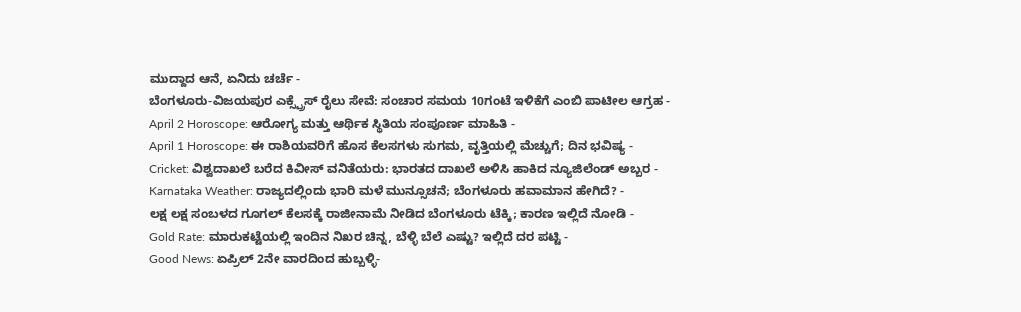ಮುದ್ದಾದ ಆನೆ, ಏನಿದು ಚರ್ಚೆ -
ಬೆಂಗಳೂರು-ವಿಜಯಪುರ ಎಕ್ಸ್ಪ್ರೆಸ್ ರೈಲು ಸೇವೆ: ಸಂಚಾರ ಸಮಯ 10ಗಂಟೆ ಇಳಿಕೆಗೆ ಎಂಬಿ ಪಾಟೀಲ ಆಗ್ರಹ -
April 2 Horoscope: ಆರೋಗ್ಯ ಮತ್ತು ಆರ್ಥಿಕ ಸ್ಥಿತಿಯ ಸಂಪೂರ್ಣ ಮಾಹಿತಿ -
April 1 Horoscope: ಈ ರಾಶಿಯವರಿಗೆ ಹೊಸ ಕೆಲಸಗಳು ಸುಗಮ, ವೃತ್ತಿಯಲ್ಲಿ ಮೆಚ್ಚುಗೆ; ದಿನ ಭವಿಷ್ಯ -
Cricket: ವಿಶ್ವದಾಖಲೆ ಬರೆದ ಕಿವೀಸ್ ವನಿತೆಯರು: ಭಾರತದ ದಾಖಲೆ ಅಳಿಸಿ ಹಾಕಿದ ನ್ಯೂಜಿಲೆಂಡ್ ಅಬ್ಬರ -
Karnataka Weather: ರಾಜ್ಯದಲ್ಲಿಂದು ಭಾರಿ ಮಳೆ ಮುನ್ಸೂಚನೆ; ಬೆಂಗಳೂರು ಹವಾಮಾನ ಹೇಗಿದೆ? -
ಲಕ್ಷ ಲಕ್ಷ ಸಂಬಳದ ಗೂಗಲ್ ಕೆಲಸಕ್ಕೆ ರಾಜೀನಾಮೆ ನೀಡಿದ ಬೆಂಗಳೂರು ಟೆಕ್ಕಿ; ಕಾರಣ ಇಲ್ಲಿದೆ ನೋಡಿ -
Gold Rate: ಮಾರುಕಟ್ಟೆಯಲ್ಲಿ ಇಂದಿನ ನಿಖರ ಚಿನ್ನ, ಬೆಳ್ಳಿ ಬೆಲೆ ಎಷ್ಟು? ಇಲ್ಲಿದೆ ದರ ಪಟ್ಟಿ -
Good News: ಏಪ್ರಿಲ್ 2ನೇ ವಾರದಿಂದ ಹುಬ್ಬಳ್ಳಿ-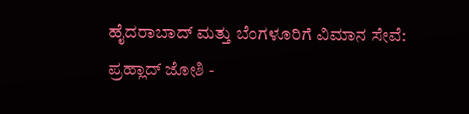ಹೈದರಾಬಾದ್ ಮತ್ತು ಬೆಂಗಳೂರಿಗೆ ವಿಮಾನ ಸೇವೆ: ಪ್ರಹ್ಲಾದ್ ಜೋಶಿ -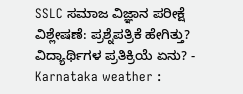SSLC ಸಮಾಜ ವಿಜ್ಞಾನ ಪರೀಕ್ಷೆ ವಿಶ್ಲೇಷಣೆ: ಪ್ರಶ್ನೆಪತ್ರಿಕೆ ಹೇಗಿತ್ತು? ವಿದ್ಯಾರ್ಥಿಗಳ ಪ್ರತಿಕ್ರಿಯೆ ಏನು? -
Karnataka weather :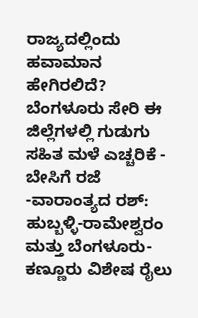ರಾಜ್ಯದಲ್ಲಿಂದು ಹವಾಮಾನ ಹೇಗಿರಲಿದೆ? ಬೆಂಗಳೂರು ಸೇರಿ ಈ ಜಿಲ್ಲೆಗಳಲ್ಲಿ ಗುಡುಗು ಸಹಿತ ಮಳೆ ಎಚ್ಚರಿಕೆ -
ಬೇಸಿಗೆ ರಜೆ -ವಾರಾಂತ್ಯದ ರಶ್: ಹುಬ್ಬಳ್ಳಿ-ರಾಮೇಶ್ವರಂ ಮತ್ತು ಬೆಂಗಳೂರು-ಕಣ್ಣೂರು ವಿಶೇಷ ರೈಲು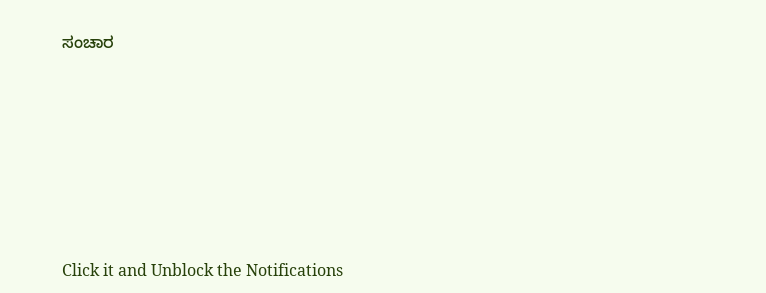ಸಂಚಾರ












Click it and Unblock the Notifications